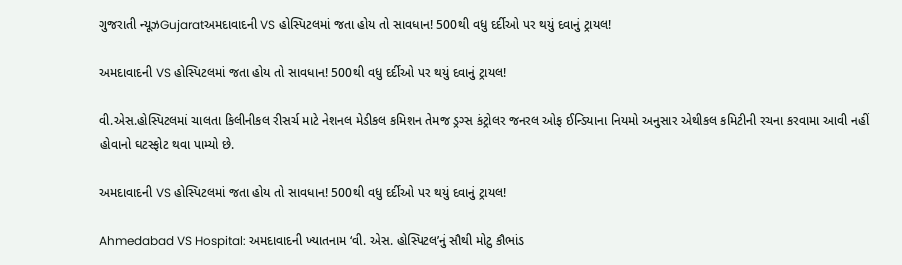ગુજરાતી ન્યૂઝGujaratઅમદાવાદની VS હોસ્પિટલમાં જતા હોય તો સાવધાન! 500થી વધુ દર્દીઓ પર થયું દવાનું ટ્રાયલ!

અમદાવાદની VS હોસ્પિટલમાં જતા હોય તો સાવધાન! 500થી વધુ દર્દીઓ પર થયું દવાનું ટ્રાયલ!

વી.એસ.હોસ્પિટલમાં ચાલતા કિલીનીકલ રીસર્ચ માટે નેશનલ મેડીકલ કમિશન તેમજ ડ્રગ્સ કંટ્રોલર જનરલ ઓફ ઈન્ડિયાના નિયમો અનુસાર એથીકલ કમિટીની રચના કરવામા આવી નહીં હોવાનો ઘટસ્ફોટ થવા પામ્યો છે.

અમદાવાદની VS હોસ્પિટલમાં જતા હોય તો સાવધાન! 500થી વધુ દર્દીઓ પર થયું દવાનું ટ્રાયલ!

Ahmedabad VS Hospital: અમદાવાદની ખ્યાતનામ ‘વી. એસ. હોસ્પિટલ’નું સૌથી મોટુ કૌભાંડ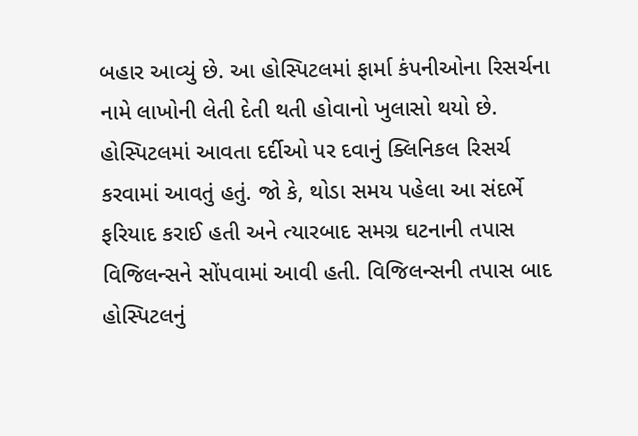બહાર આવ્યું છે. આ હોસ્પિટલમાં ફાર્મા કંપનીઓના રિસર્ચના નામે લાખોની લેતી દેતી થતી હોવાનો ખુલાસો થયો છે. હોસ્પિટલમાં આવતા દર્દીઓ પર દવાનું ક્લિનિકલ રિસર્ચ કરવામાં આવતું હતું. જો કે, થોડા સમય પહેલા આ સંદર્ભે ફરિયાદ કરાઈ હતી અને ત્યારબાદ સમગ્ર ઘટનાની તપાસ વિજિલન્સને સોંપવામાં આવી હતી. વિજિલન્સની તપાસ બાદ હોસ્પિટલનું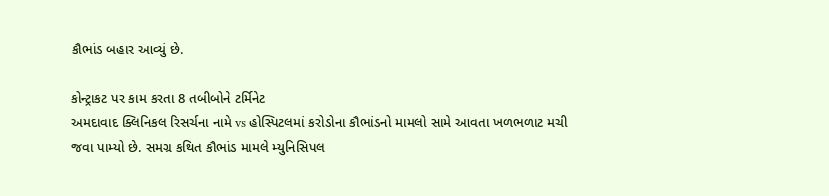કૌભાંડ બહાર આવ્યું છે.

કોન્ટ્રાકટ પર કામ કરતા 8 તબીબોને ટર્મિનેટ
અમદાવાદ ક્લિનિકલ રિસર્ચના નામે vs હોસ્પિટલમાં કરોડોના કૌભાંડનો મામલો સામે આવતા ખળભળાટ મચી જવા પામ્યો છે. સમગ્ર કથિત કૌભાંડ મામલે મ્યુનિસિપલ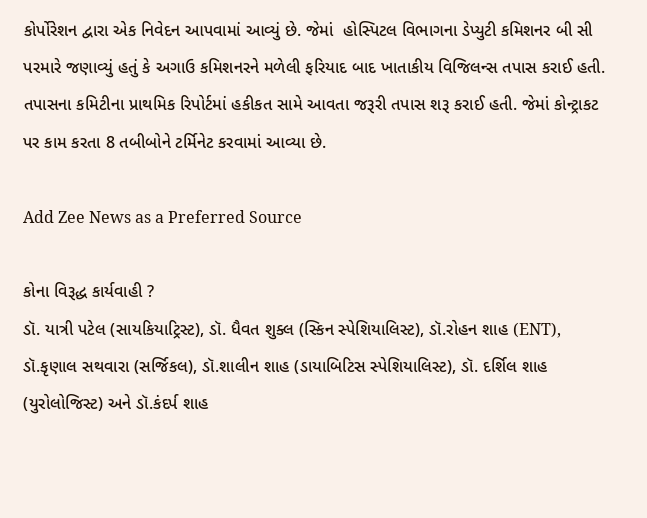કોર્પોરેશન દ્વારા એક નિવેદન આપવામાં આવ્યું છે. જેમાં  હોસ્પિટલ વિભાગના ડેપ્યુટી કમિશનર બી સી પરમારે જણાવ્યું હતું કે અગાઉ કમિશનરને મળેલી ફરિયાદ બાદ ખાતાકીય વિજિલન્સ તપાસ કરાઈ હતી. તપાસના કમિટીના પ્રાથમિક રિપોર્ટમાં હકીકત સામે આવતા જરૂરી તપાસ શરૂ કરાઈ હતી. જેમાં કોન્ટ્રાકટ પર કામ કરતા 8 તબીબોને ટર્મિનેટ કરવામાં આવ્યા છે.

Add Zee News as a Preferred Source

કોના વિરૂદ્ધ કાર્યવાહી ?
ડૉ. યાત્રી પટેલ (સાયકિયાટ્રિસ્ટ), ડૉ. ધૈવત શુક્લ (સ્કિન સ્પેશિયાલિસ્ટ), ડૉ.રોહન શાહ (ENT), ડૉ.કૃણાલ સથવારા (સર્જિકલ), ડૉ.શાલીન શાહ (ડાયાબિટિસ સ્પેશિયાલિસ્ટ), ડૉ. દર્શિલ શાહ (યુરોલોજિસ્ટ) અને ડૉ.કંદર્પ શાહ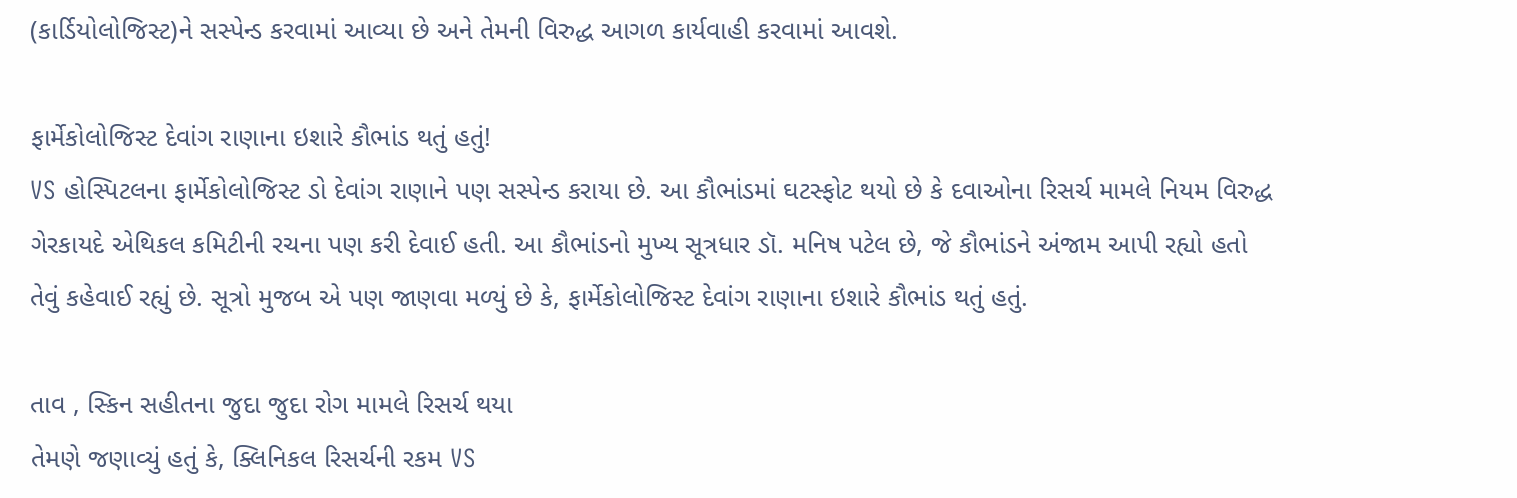(કાર્ડિયોલોજિસ્ટ)ને સસ્પેન્ડ કરવામાં આવ્યા છે અને તેમની વિરુદ્ધ આગળ કાર્યવાહી કરવામાં આવશે.

ફાર્મેકોલોજિસ્ટ દેવાંગ રાણાના ઇશારે કૌભાંડ થતું હતું!
VS હોસ્પિટલના ફાર્મેકોલોજિસ્ટ ડો દેવાંગ રાણાને પણ સસ્પેન્ડ કરાયા છે. આ કૌભાંડમાં ઘટસ્ફોટ થયો છે કે દવાઓના રિસર્ચ મામલે નિયમ વિરુદ્ધ ગેરકાયદે એથિકલ કમિટીની રચના પણ કરી દેવાઈ હતી. આ કૌભાંડનો મુખ્ય સૂત્રધાર ડૉ. મનિષ પટેલ છે, જે કૌભાંડને અંજામ આપી રહ્યો હતો તેવું કહેવાઈ રહ્યું છે. સૂત્રો મુજબ એ પણ જાણવા મળ્યું છે કે, ફાર્મેકોલોજિસ્ટ દેવાંગ રાણાના ઇશારે કૌભાંડ થતું હતું.

તાવ , સ્કિન સહીતના જુદા જુદા રોગ મામલે રિસર્ચ થયા
તેમણે જણાવ્યું હતું કે, ક્લિનિકલ રિસર્ચની રકમ VS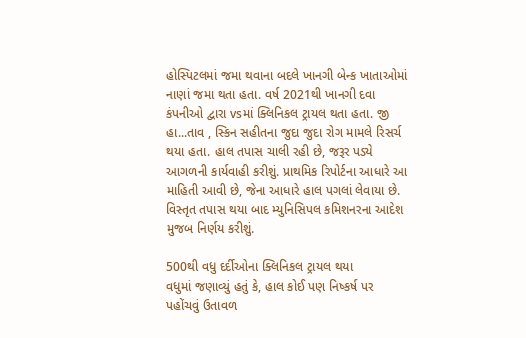હોસ્પિટલમાં જમા થવાના બદલે ખાનગી બેન્ક ખાતાઓમાં નાણાં જમા થતા હતા. વર્ષ 2021થી ખાનગી દવા કંપનીઓ દ્વારા vsમાં ક્લિનિકલ ટ્રાયલ થતા હતા. જી હા...તાવ , સ્કિન સહીતના જુદા જુદા રોગ મામલે રિસર્ચ થયા હતા. હાલ તપાસ ચાલી રહી છે, જરૂર પડ્યે આગળની કાર્યવાહી કરીશું. પ્રાથમિક રિપોર્ટના આધારે આ માહિતી આવી છે, જેના આધારે હાલ પગલાં લેવાયા છે. વિસ્તૃત તપાસ થયા બાદ મ્યુનિસિપલ કમિશનરના આદેશ મુજબ નિર્ણય કરીશું.

500થી વધુ દર્દીઓના ક્લિનિકલ ટ્રાયલ થયા
વધુમાં જણાવ્યું હતું કે, હાલ કોઈ પણ નિષ્કર્ષ પર પહોંચવું ઉતાવળ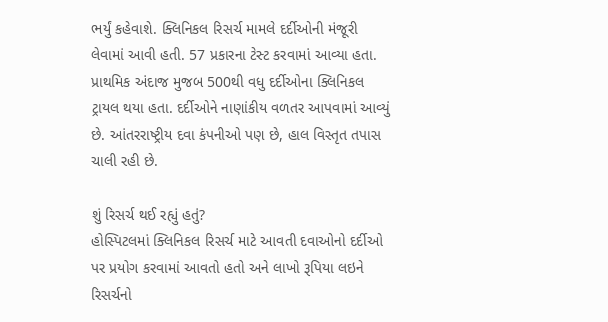ભર્યું કહેવાશે. ક્લિનિકલ રિસર્ચ મામલે દર્દીઓની મંજૂરી લેવામાં આવી હતી. 57 પ્રકારના ટેસ્ટ કરવામાં આવ્યા હતા. પ્રાથમિક અંદાજ મુજબ 500થી વધુ દર્દીઓના ક્લિનિકલ ટ્રાયલ થયા હતા. દર્દીઓને નાણાંકીય વળતર આપવામાં આવ્યું છે. આંતરરાષ્ટ્રીય દવા કંપનીઓ પણ છે, હાલ વિસ્તૃત તપાસ ચાલી રહી છે.

શું રિસર્ચ થઈ રહ્યું હતું?
હોસ્પિટલમાં ક્લિનિકલ રિસર્ચ માટે આવતી દવાઓનો દર્દીઓ પર પ્રયોગ કરવામાં આવતો હતો અને લાખો રૂપિયા લઇને રિસર્ચનો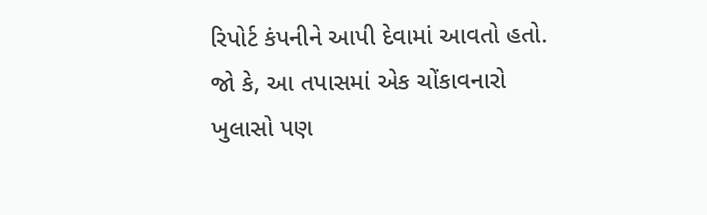રિપોર્ટ કંપનીને આપી દેવામાં આવતો હતો. જો કે, આ તપાસમાં એક ચોંકાવનારો ખુલાસો પણ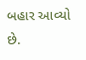બહાર આવ્યો છે.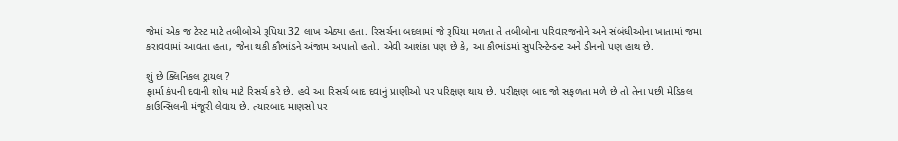જેમાં એક જ ટેસ્ટ માટે તબીબોએ રૂપિયા 32 લાખ એઠ્યા હતા. રિસર્ચના બદલામાં જે રૂપિયા મળતા તે તબીબોના પરિવારજનોને અને સંબંધીઓના ખાતામાં જમા કરાવવામાં આવતા હતા, જેના થકી કૌભાંડને અંજામ અપાતો હતો. એવી આશંકા પણ છે કે, આ કૌભાંડમાં સુપરિન્ટેન્ડન્ટ અને ડીનનો પણ હાથ છે.

શું છે ક્લિનિકલ ટ્રાયલ ?
ફાર્મા કંપની દવાની શોધ માટે રિસર્ચ કરે છે. હવે આ રિસર્ચ બાદ દવાનું પ્રાણીઓ પર પરિક્ષણ થાય છે. પરીક્ષણ બાદ જો સફળતા મળે છે તો તેના પછી મેડિકલ કાઉન્સિલની મંજૂરી લેવાય છે. ત્યારબાદ માણસો પર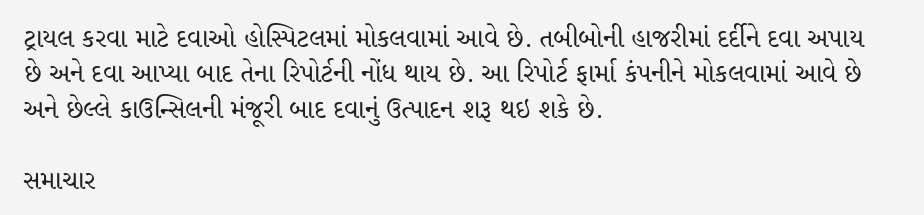ટ્રાયલ કરવા માટે દવાઓ હોસ્પિટલમાં મોકલવામાં આવે છે. તબીબોની હાજરીમાં દર્દીને દવા અપાય છે અને દવા આપ્યા બાદ તેના રિપોર્ટની નોંધ થાય છે. આ રિપોર્ટ ફાર્મા કંપનીને મોકલવામાં આવે છે અને છેલ્લે કાઉન્સિલની મંજૂરી બાદ દવાનું ઉત્પાદન શરૂ થઇ શકે છે.

સમાચાર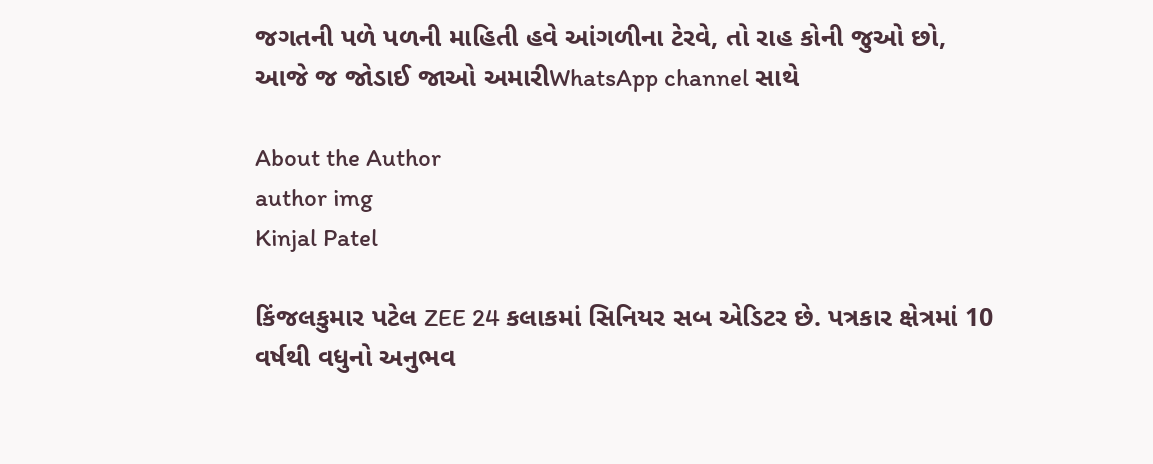જગતની પળે પળની માહિતી હવે આંગળીના ટેરવે, તો રાહ કોની જુઓ છો, આજે જ જોડાઈ જાઓ અમારીWhatsApp channel સાથે

About the Author
author img
Kinjal Patel

કિંજલકુમાર પટેલ ZEE 24 કલાકમાં સિનિયર સબ એડિટર છે. પત્રકાર ક્ષેત્રમાં 10 વર્ષથી વધુનો અનુભવ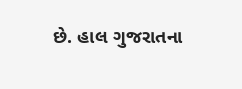છે. હાલ ગુજરાતના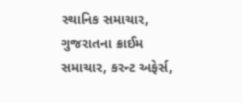સ્થાનિક સમાચાર, ગુજરાતના ક્રાઈમ સમાચાર, કરન્ટ અફેર્સ,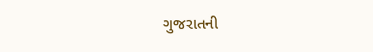ગુજરાતની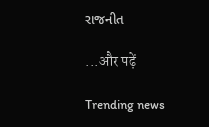રાજનીત

...और पढ़ें

Trending news